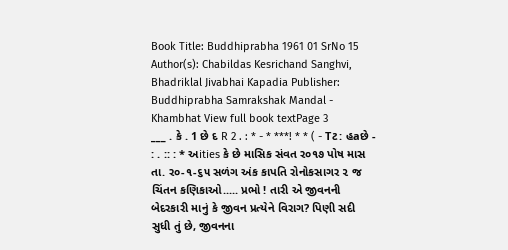Book Title: Buddhiprabha 1961 01 SrNo 15 Author(s): Chabildas Kesrichand Sanghvi, Bhadriklal Jivabhai Kapadia Publisher: Buddhiprabha Samrakshak Mandal - Khambhat View full book textPage 3
___ . કે . 1 છે દ R 2 . : * - * ***! * * ( - Tટ: હaછે - : . :: : * અities કે છે માસિક સંવત ર૦૧૭ પોષ માસ તા. ર૦-૧-૬૫ સળંગ અંક કાપતિ રોનોકસાગર ૨ જ ચિંતન કણિકાઓ..... પ્રભો ! તારી એ જીવનની બેદરકારી માનું કે જીવન પ્રત્યેને વિરાગ? પિણી સદી સુધી તું છે, જીવનના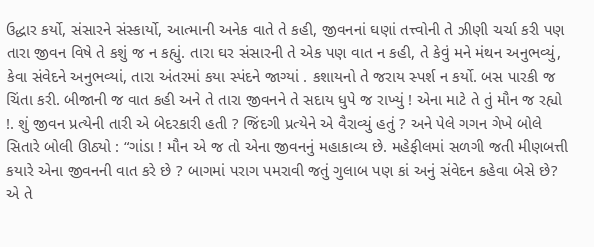ઉદ્ધાર કર્યો, સંસારને સંસ્કાર્યો, આત્માની અનેક વાતે તે કહી, જીવનનાં ઘણાં તત્ત્વોની તે ઝીણી ચર્ચા કરી પણ તારા જીવન વિષે તે કશું જ ન કહ્યું. તારા ઘર સંસારની તે એક પણ વાત ન કહી, તે કેવું મને મંથન અનુભવ્યું, કેવા સંવેદને અનુભવ્યાં, તારા અંતરમાં કયા સ્પંદને જાગ્યાં . કશાયનો તે જરાય સ્પર્શ ન કર્યો. બસ પારકી જ ચિંતા કરી. બીજાની જ વાત કહી અને તે તારા જીવનને તે સદાય ધુપે જ રાખ્યું ! એના માટે તે તું મૌન જ રહ્યો !. શું જીવન પ્રત્યેની તારી એ બેદરકારી હતી ? જિંદગી પ્રત્યેને એ વૈરાવ્યું હતું ? અને પેલે ગગન ગેખે બોલે સિતારે બોલી ઊઠ્યો : “ગાંડા ! મૌન એ જ તો એના જીવનનું મહાકાવ્ય છે. મહેફીલમાં સળગી જતી મીણબત્તી કયારે એના જીવનની વાત કરે છે ? બાગમાં પરાગ પમરાવી જતું ગુલાબ પણ કાં અનું સંવેદન કહેવા બેસે છે? એ તે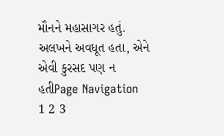મૌનને મહાસાગર હતું. અલખને અવધૂત હતા, એને એવી કુરસદ પણ ન હતીPage Navigation
1 2 3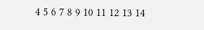4 5 6 7 8 9 10 11 12 13 14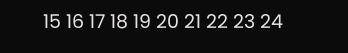15 16 17 18 19 20 21 22 23 24